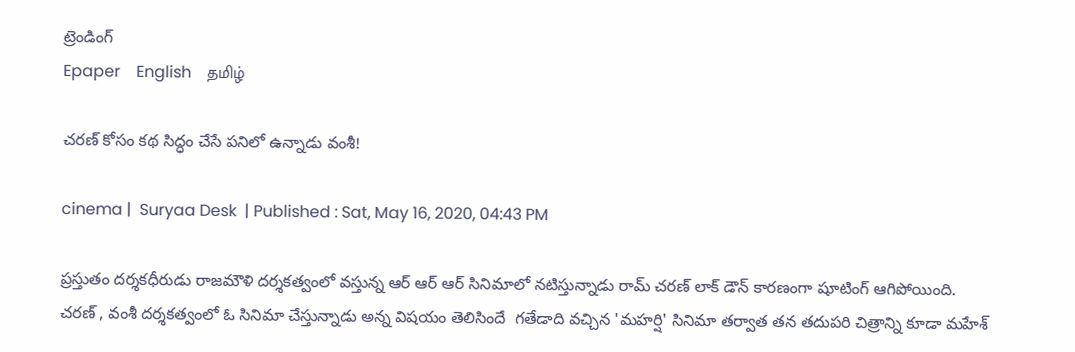ట్రెండింగ్
Epaper    English    தமிழ்

చరణ్ కోసం కథ సిద్ధం చేసే పనిలో ఉన్నాడు వంశీ!

cinema |  Suryaa Desk  | Published : Sat, May 16, 2020, 04:43 PM

ప్రస్తుతం దర్శకధీరుడు రాజమౌళి దర్శకత్వంలో వస్తున్న ఆర్ ఆర్ ఆర్ సినిమాలో నటిస్తున్నాడు రామ్ చరణ్ లాక్ డౌన్ కారణంగా షూటింగ్ ఆగిపోయింది‌. చరణ్ , వంశీ దర్శకత్వంలో ఓ సినిమా చేస్తున్నాడు అన్న విషయం తెలిసిందే  గతేడాది వచ్చిన 'మహర్షి' సినిమా తర్వాత తన తదుపరి చిత్రాన్ని కూడా మహేశ్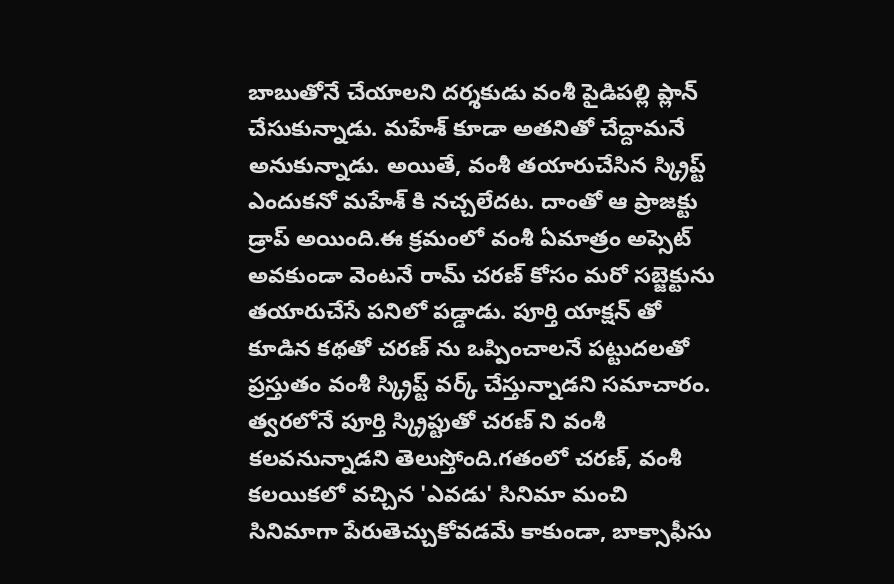బాబుతోనే చేయాలని దర్శకుడు వంశీ పైడిపల్లి ప్లాన్ చేసుకున్నాడు. మహేశ్ కూడా అతనితో చేద్దామనే అనుకున్నాడు. అయితే, వంశీ తయారుచేసిన స్క్రిప్ట్ ఎందుకనో మహేశ్ కి నచ్చలేదట. దాంతో ఆ ప్రాజక్టు డ్రాప్ అయింది.ఈ క్రమంలో వంశీ ఏమాత్రం అప్సెట్ అవకుండా వెంటనే రామ్ చరణ్ కోసం మరో సబ్జెక్టును తయారుచేసే పనిలో పడ్డాడు. పూర్తి యాక్షన్ తో కూడిన కథతో చరణ్ ను ఒప్పించాలనే పట్టుదలతో ప్రస్తుతం వంశీ స్క్రిప్ట్ వర్క్ చేస్తున్నాడని సమాచారం. త్వరలోనే పూర్తి స్క్రిప్టుతో చరణ్ ని వంశీ కలవనున్నాడని తెలుస్తోంది.గతంలో చరణ్, వంశీ కలయికలో వచ్చిన 'ఎవడు' సినిమా మంచి సినిమాగా పేరుతెచ్చుకోవడమే కాకుండా, బాక్సాఫీసు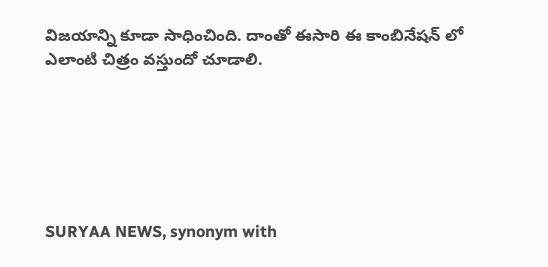విజయాన్ని కూడా సాధించింది. దాంతో ఈసారి ఈ కాంబినేషన్ లో ఎలాంటి చిత్రం వస్తుందో చూడాలి.






SURYAA NEWS, synonym with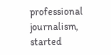professional journalism, started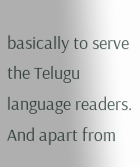basically to serve the Telugu language readers. And apart from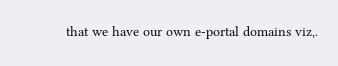that we have our own e-portal domains viz,.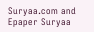Suryaa.com and Epaper Suryaa